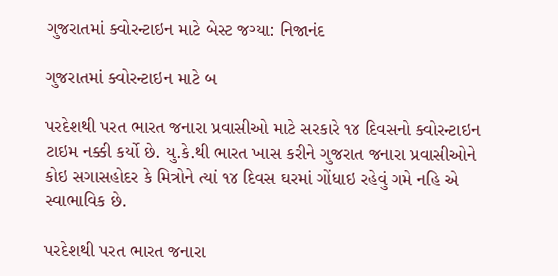ગુજરાતમાં ક્વોરન્ટાઇન માટે બેસ્ટ જગ્યા: નિજાનંદ

ગુજરાતમાં ક્વોરન્ટાઇન માટે બ

પરદેશથી પરત ભારત જનારા પ્રવાસીઓ માટે સરકારે ૧૪ દિવસનો ક્વોરન્ટાઇન ટાઇમ નક્કી કર્યો છે. યુ.કે.થી ભારત ખાસ કરીને ગુજરાત જનારા પ્રવાસીઓને કોઇ સગાસહોદર કે મિત્રોને ત્યાં ૧૪ દિવસ ઘરમાં ગોંધાઇ રહેવું ગમે નહિ એ સ્વાભાવિક છે.

પરદેશથી પરત ભારત જનારા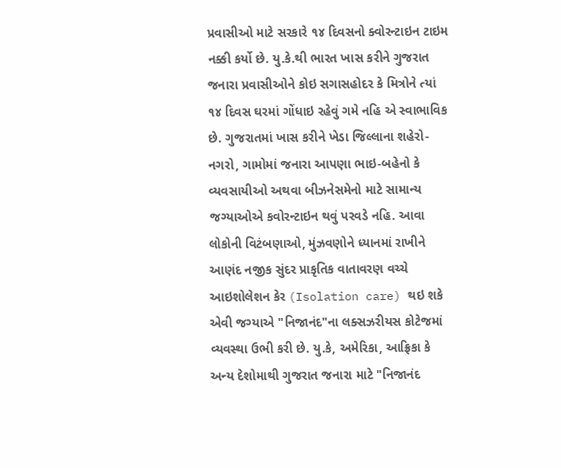પ્રવાસીઓ માટે સરકારે ૧૪ દિવસનો ક્વોરન્ટાઇન ટાઇમ નક્કી કર્યો છે. યુ.કે.થી ભારત ખાસ કરીને ગુજરાત જનારા પ્રવાસીઓને કોઇ સગાસહોદર કે મિત્રોને ત્યાં ૧૪ દિવસ ઘરમાં ગોંધાઇ રહેવું ગમે નહિ એ સ્વાભાવિક છે. ગુજરાતમાં ખાસ કરીને ખેડા જિલ્લાના શહેરો-નગરો, ગામોમાં જનારા આપણા ભાઇ-બહેનો કે વ્યવસાયીઓ અથવા બીઝનેસમેનો માટે સામાન્ય જગ્યાઓએ કવોરન્ટાઇન થવું પરવડે નહિ. આવા લોકોની વિટંબણાઓ, મુંઝવણોને ધ્યાનમાં રાખીને આણંદ નજીક સુંદર પ્રાકૃતિક વાતાવરણ વચ્ચે આઇશોલેશન કેર (Isolation care) થઇ શકે એવી જગ્યાએ "નિજાનંદ"ના લક્સઝરીયસ કોટેજમાં વ્યવસ્થા ઉભી કરી છે. યુ.કે, અમેરિકા, આફ્રિકા કે અન્ય દેશોમાથી ગુજરાત જનારા માટે "નિજાનંદ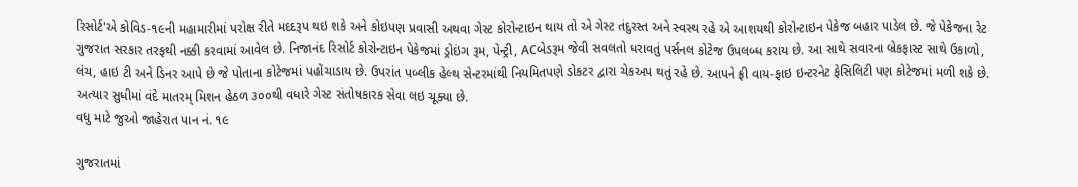રિસોર્ટ'એ કોવિડ-૧૯ની મહામારીમાં પરોક્ષ રીતે મદદરૂપ થઇ શકે અને કોઇપણ પ્રવાસી અથવા ગેસ્ટ કોરોન્ટાઇન થાય તો એ ગેસ્ટ તંદુરસ્ત અને સ્વસ્થ રહે એ આશયથી કોરોન્ટાઇન પેકેજ બહાર પાડેલ છે. જે પેકેજના રેટ ગુજરાત સરકાર તરફથી નક્કી કરવામાં આવેલ છે. નિજાનંદ રિસોર્ટ કોરોન્ટાઇન પેકેજમાં ડ્રોઇંગ રૂમ, પેન્ટ્રી, ACબેડરૂમ જેવી સવલતો ધરાવતું પર્સનલ કોટેજ ઉપલબ્ધ કરાય છે. આ સાથે સવારના બ્રેકફાસ્ટ સાથે ઉકાળો, લંચ, હાઇ ટી અને ડિનર આપે છે જે પોતાના કોટેજમાં પહોંચાડાય છે. ઉપરાંત પબ્લીક હેલ્થ સેન્ટરમાંથી નિયમિતપણે ડોકટર દ્વારા ચેકઅપ થતું રહે છે. આપને ફ્રી વાય-ફાઇ ઇન્ટરનેટ ફેસિલિટી પણ કોટેજમાં મળી શકે છે. અત્યાર સુધીમાં વંદે માતરમ્ મિશન હેઠળ ૩૦૦થી વધારે ગેસ્ટ સંતોષકારક સેવા લઇ ચૂક્યા છે.
વધુ માટે જુઓ જાહેરાત પાન નં. ૧૯

ગુજરાતમાં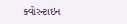ક્વોરન્ટાઇન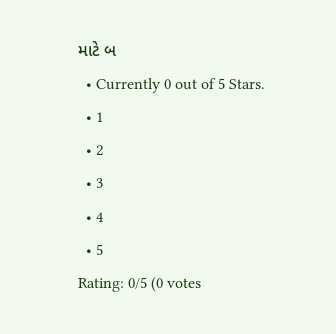માટે બ
  • Currently 0 out of 5 Stars.
  • 1
  • 2
  • 3
  • 4
  • 5
Rating: 0/5 (0 votes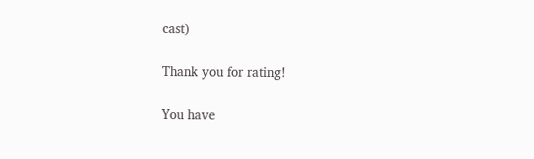cast)

Thank you for rating!

You have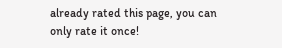already rated this page, you can only rate it once!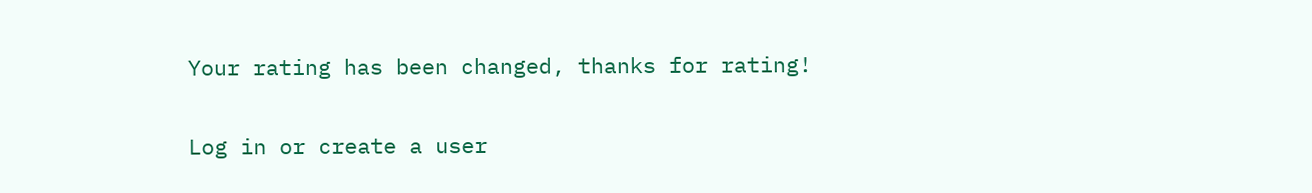Your rating has been changed, thanks for rating!

Log in or create a user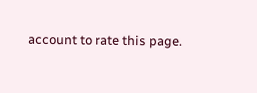account to rate this page.